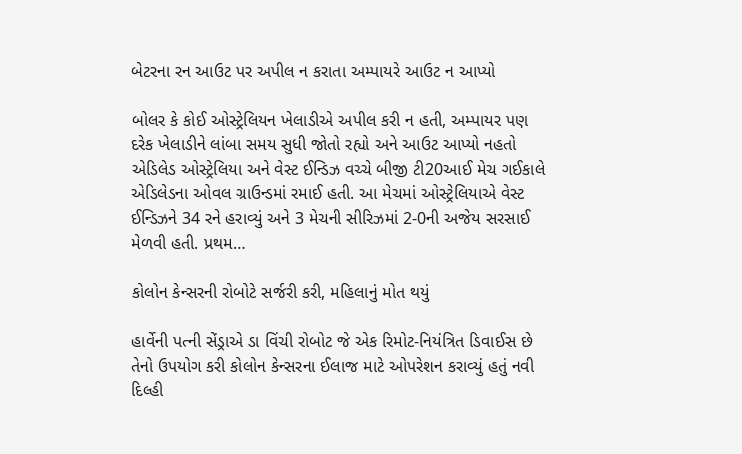બેટરના રન આઉટ પર અપીલ ન કરાતા અમ્પાયરે આઉટ ન આપ્યો

બોલર કે કોઈ ઓસ્ટ્રેલિયન ખેલાડીએ અપીલ કરી ન હતી, અમ્પાયર પણ દરેક ખેલાડીને લાંબા સમય સુધી જોતો રહ્યો અને આઉટ આપ્યો નહતો એડિલેડ ઓસ્ટ્રેલિયા અને વેસ્ટ ઈન્ડિઝ વચ્ચે બીજી ટી20આઈ મેચ ગઈકાલે એડિલેડના ઓવલ ગ્રાઉન્ડમાં રમાઈ હતી. આ મેચમાં ઓસ્ટ્રેલિયાએ વેસ્ટ ઈન્ડિઝને 34 રને હરાવ્યું અને 3 મેચની સીરિઝમાં 2-0ની અજેય સરસાઈ મેળવી હતી. પ્રથમ…

કોલોન કેન્સરની રોબોટે સર્જરી કરી, મહિલાનું મોત થયું

હાર્વેની પત્ની સેંડ્રાએ ડા વિંચી રોબોટ જે એક રિમોટ-નિયંત્રિત ડિવાઈસ છે તેનો ઉપયોગ કરી કોલોન કેન્સરના ઈલાજ માટે ઓપરેશન કરાવ્યું હતું નવી દિલ્હી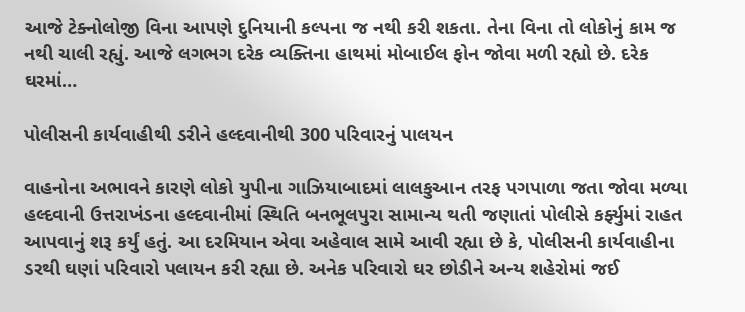આજે ટેક્નોલોજી વિના આપણે દુનિયાની કલ્પના જ નથી કરી શકતા. તેના વિના તો લોકોનું કામ જ નથી ચાલી રહ્યું. આજે લગભગ દરેક વ્યક્તિના હાથમાં મોબાઈલ ફોન જોવા મળી રહ્યો છે. દરેક ઘરમાં…

પોલીસની કાર્યવાહીથી ડરીને હલ્દવાનીથી 300 પરિવારનું પાલયન

વાહનોના અભાવને કારણે લોકો યુપીના ગાઝિયાબાદમાં લાલકુઆન તરફ પગપાળા જતા જોવા મળ્યા હલ્દવાની ઉત્તરાખંડના હલ્દવાનીમાં સ્થિતિ બનભૂલપુરા સામાન્ય થતી જણાતાં પોલીસે કર્ફ્યુમાં રાહત આપવાનું શરૂ કર્યું હતું. આ દરમિયાન એવા અહેવાલ સામે આવી રહ્યા છે કે, પોલીસની કાર્યવાહીના ડરથી ઘણાં પરિવારો પલાયન કરી રહ્યા છે. અનેક પરિવારો ઘર છોડીને અન્ય શહેરોમાં જઈ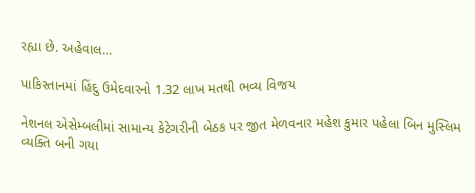રહ્યા છે. અહેવાલ…

પાકિસ્તાનમાં હિંદુ ઉમેદવારનો 1.32 લાખ મતથી ભવ્ય વિજય

નેશનલ એસેમ્બલીમાં સામાન્ય કેટેગરીની બેઠક પર જીત મેળવનાર મહેશ કુમાર પહેલા બિન મુસ્લિમ વ્યક્તિ બની ગયા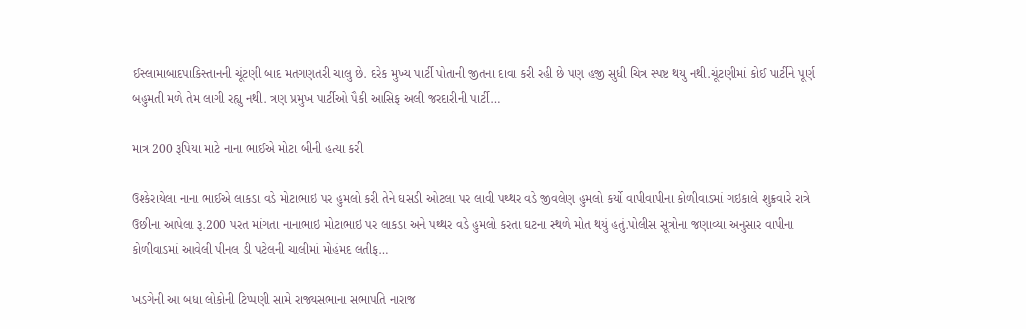ઈસ્લામાબાદપાકિસ્તાનની ચૂંટણી બાદ મતગણતરી ચાલુ છે. દરેક મુખ્ય પાર્ટી પોતાની જીતના દાવા કરી રહી છે પણ હજી સુધી ચિત્ર સ્પષ્ટ થયુ નથી.ચૂંટણીમાં કોઈ પાર્ટીને પૂર્ણ બહુમતી મળે તેમ લાગી રહ્યુ નથી. ત્રણ પ્રમુખ પાર્ટીઓ પૈકી આસિફ અલી જરદારીની પાર્ટી…

માત્ર 200 રૂપિયા માટે નાના ભાઈએ મોટા બીની હત્યા કરી

ઉશ્કેરાયેલા નાના ભાઈએ લાકડા વડે મોટાભાઇ પર હુમલો કરી તેને ઘસડી ઓટલા પર લાવી પથ્થર વડે જીવલેણ હુમલો કર્યો વાપીવાપીના કોળીવાડમાં ગઇકાલે શુક્રવારે રાત્રે ઉછીના આપેલા રૂ.200 પરત માંગતા નાનાભાઇ મોટાભાઇ પર લાકડા અને પથ્થર વડે હુમલો કરતા ઘટના સ્થળે મોત થયું હતું.પોલીસ સૂત્રોના જણાવ્યા અનુસાર વાપીના કોળીવાડમાં આવેલી પીનલ ડી પટેલની ચાલીમાં મોહંમદ લતીફ…

ખડગેની આ બધા લોકોની ટિપ્પણી સામે રાજ્યસભાના સભાપતિ નારાજ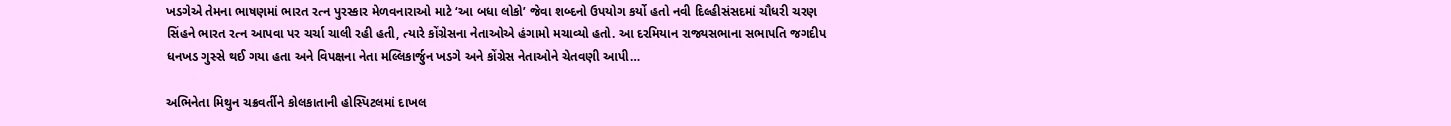ખડગેએ તેમના ભાષણમાં ભારત રત્ન પુરસ્કાર મેળવનારાઓ માટે ‘આ બધા લોકો’ જેવા શબ્દનો ઉપયોગ કર્યો હતો નવી દિલ્હીસંસદમાં ચૌધરી ચરણ સિંહને ભારત રત્ન આપવા પર ચર્ચા ચાલી રહી હતી, ત્યારે કોંગ્રેસના નેતાઓએ હંગામો મચાવ્યો હતો. આ દરમિયાન રાજ્યસભાના સભાપતિ જગદીપ ધનખડ ગુસ્સે થઈ ગયા હતા અને વિપક્ષના નેતા મલ્લિકાર્જુન ખડગે અને કોંગ્રેસ નેતાઓને ચેતવણી આપી…

અભિનેતા મિથુન ચક્રવર્તીને કોલકાતાની હોસ્પિટલમાં દાખલ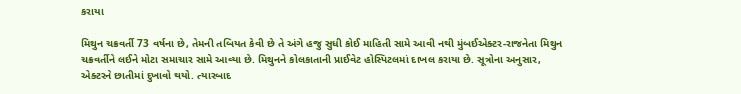કરાયા

મિથુન ચક્રવર્તી 73 વર્ષના છે, તેમની તબિયત કેવી છે તે અંગે હજુ સુધી કોઈ માહિતી સામે આવી નથી મુંબઈએક્ટર-રાજનેતા મિથુન ચક્રવર્તીને લઈને મોટા સમાચાર સામે આવ્યા છે. મિથુનને કોલકાતાની પ્રાઈવેટ હોસ્પિટલમાં દાખલ કરાયા છે. સૂત્રોના અનુસાર, એક્ટરને છાતીમાં દુખાવો થયો. ત્યારબાદ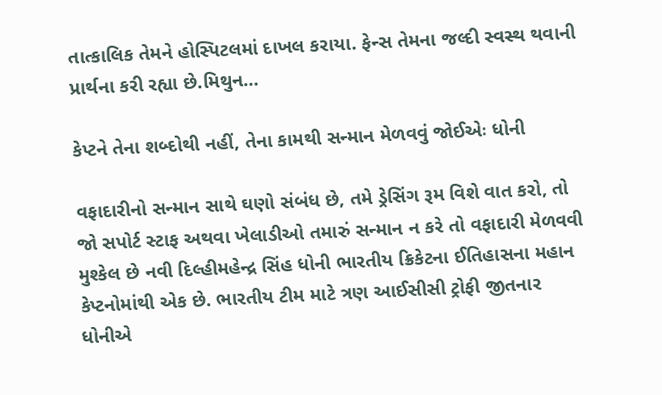તાત્કાલિક તેમને હોસ્પિટલમાં દાખલ કરાયા. ફેન્સ તેમના જલ્દી સ્વસ્થ થવાની પ્રાર્થના કરી રહ્યા છે.મિથુન…

કેપ્ટને તેના શબ્દોથી નહીં, તેના કામથી સન્માન મેળવવું જોઈએઃ ધોની

વફાદારીનો સન્માન સાથે ઘણો સંબંધ છે, તમે ડ્રેસિંગ રૂમ વિશે વાત કરો, તો જો સપોર્ટ સ્ટાફ અથવા ખેલાડીઓ તમારું સન્માન ન કરે તો વફાદારી મેળવવી મુશ્કેલ છે નવી દિલ્હીમહેન્દ્ર સિંહ ધોની ભારતીય ક્રિકેટના ઈતિહાસના મહાન કેપ્ટનોમાંથી એક છે. ભારતીય ટીમ માટે ત્રણ આઈસીસી ટ્રોફી જીતનાર ધોનીએ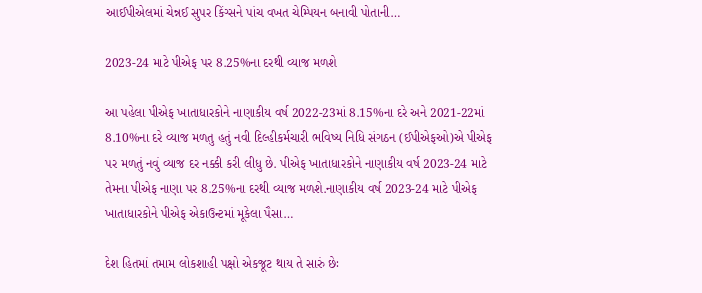આઈપીએલમાં ચેન્નઈ સુપર કિંગ્સને પાંચ વખત ચેમ્પિયન બનાવી પોતાની…

2023-24 માટે પીએફ પર 8.25%ના દરથી વ્યાજ મળશે

આ પહેલા પીએફ ખાતાધારકોને નાણાકીય વર્ષ 2022-23માં 8.15%ના દરે અને 2021-22માં 8.10%ના દરે વ્યાજ મળતુ હતું નવી દિલ્હીકર્મચારી ભવિષ્ય નિધિ સંગઠન (ઈપીએફઓ)એ પીએફ પર મળતું નવું વ્યાજ દર નક્કી કરી લીધુ છે. પીએફ ખાતાધારકોને નાણાકીય વર્ષ 2023-24 માટે તેમના પીએફ નાણા પર 8.25%ના દરથી વ્યાજ મળશે.નાણાકીય વર્ષ 2023-24 માટે પીએફ ખાતાધારકોને પીએફ એકાઉન્ટમાં મૂકેલા પૈસા…

દેશ હિતમાં તમામ લોકશાહી પક્ષો એકજૂટ થાય તે સારું છેઃ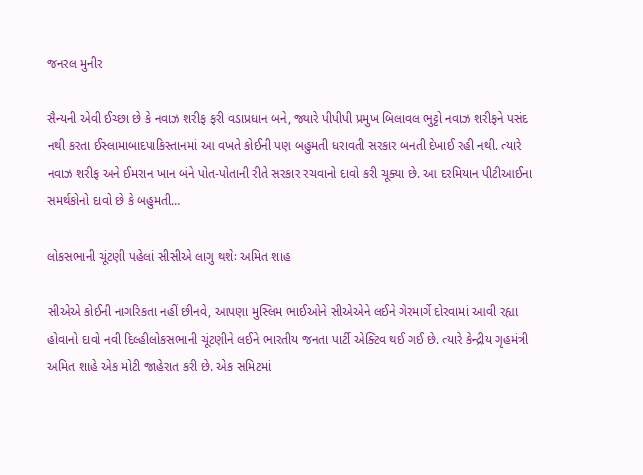જનરલ મુનીર

સૈન્યની એવી ઈચ્છા છે કે નવાઝ શરીફ ફરી વડાપ્રધાન બને, જ્યારે પીપીપી પ્રમુખ બિલાવલ ભુટ્ટો નવાઝ શરીફને પસંદ નથી કરતા ઈસ્લામાબાદપાકિસ્તાનમાં આ વખતે કોઈની પણ બહુમતી ધરાવતી સરકાર બનતી દેખાઈ રહી નથી. ત્યારે નવાઝ શરીફ અને ઈમરાન ખાન બંને પોત-પોતાની રીતે સરકાર રચવાનો દાવો કરી ચૂક્યા છે. આ દરમિયાન પીટીઆઈના સમર્થકોનો દાવો છે કે બહુમતી…

લોકસભાની ચૂંટણી પહેલાં સીસીએ લાગુ થશેઃ અમિત શાહ

સીએએ કોઈની નાગરિકતા નહીં છીનવે, આપણા મુસ્લિમ ભાઈઓને સીએએને લઈને ગેરમાર્ગે દોરવામાં આવી રહ્યા હોવાનો દાવો નવી દિલ્હીલોકસભાની ચૂંટણીને લઈને ભારતીય જનતા પાર્ટી એક્ટિવ થઈ ગઈ છે. ત્યારે કેન્દ્રીય ગૃહમંત્રી અમિત શાહે એક મોટી જાહેરાત કરી છે. એક સમિટમાં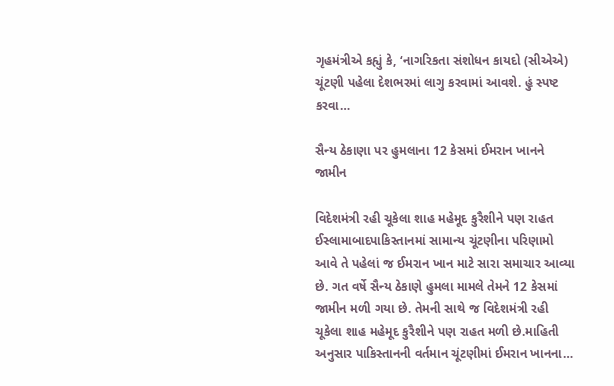ગૃહમંત્રીએ કહ્યું કે, ‘નાગરિકતા સંશોધન કાયદો (સીએએ) ચૂંટણી પહેલા દેશભરમાં લાગુ કરવામાં આવશે. હું સ્પષ્ટ કરવા…

સૈન્ય ઠેકાણા પર હુમલાના 12 કેસમાં ઈમરાન ખાનને જામીન

વિદેશમંત્રી રહી ચૂકેલા શાહ મહેમૂદ કુરૈશીને પણ રાહત ઈસ્લામાબાદપાકિસ્તાનમાં સામાન્ય ચૂંટણીના પરિણામો આવે તે પહેલાં જ ઈમરાન ખાન માટે સારા સમાચાર આવ્યા છે. ગત વર્ષે સૈન્ય ઠેકાણે હુમલા મામલે તેમને 12 કેસમાં જામીન મળી ગયા છે. તેમની સાથે જ વિદેશમંત્રી રહી ચૂકેલા શાહ મહેમૂદ કુરૈશીને પણ રાહત મળી છે.માહિતી અનુસાર પાકિસ્તાનની વર્તમાન ચૂંટણીમાં ઈમરાન ખાનના…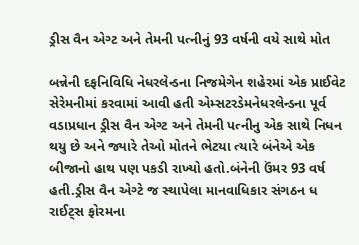ડ્રીસ વૈન એગ્ટ અને તેમની પત્નીનું 93 વર્ષની વયે સાથે મોત

બન્નેની દફનિવિધિ નેધરલેન્ડના નિજમેગેન શહેરમાં એક પ્રાઈવેટ સેરેમનીમાં કરવામાં આવી હતી એમ્સટરડેમનેધરલેન્ડના પૂર્વ વડાપ્રધાન ડ્રીસ વૈન એગ્ટ અને તેમની પત્નીનુ એક સાથે નિધન થયુ છે અને જ્યારે તેઓ મોતને ભેટયા ત્યારે બંનેએ એક બીજાનો હાથ પણ પકડી રાખ્યો હતો.બંનેની ઉંમર 93 વર્ષ હતી.ડ્રીસ વૈન એગ્ટે જ સ્થાપેલા માનવાધિકાર સંગઠન ધ રાઈટ્સ ફોરમના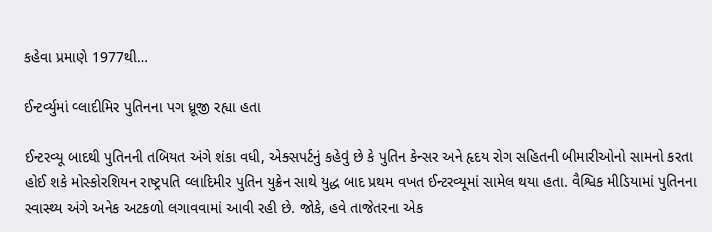કહેવા પ્રમાણે 1977થી…

ઈન્ટર્વ્યુમાં વ્લાદીમિર પુતિનના પગ ધ્રૂજી રહ્યા હતા

ઈન્ટરવ્યૂ બાદથી પુતિનની તબિયત અંગે શંકા વધી, એક્સપર્ટનું કહેવું છે કે પુતિન કેન્સર અને હૃદય રોગ સહિતની બીમારીઓનો સામનો કરતા હોઈ શકે મોસ્કોરશિયન રાષ્ટ્રપતિ વ્લાદિમીર પુતિન યુક્રેન સાથે યુદ્ધ બાદ પ્રથમ વખત ઈન્ટરવ્યૂમાં સામેલ થયા હતા. વૈશ્વિક મીડિયામાં પુતિનના સ્વાસ્થ્ય અંગે અનેક અટકળો લગાવવામાં આવી રહી છે. જોકે, હવે તાજેતરના એક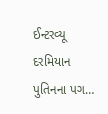ઈન્ટરવ્યૂ દરમિયાન પુતિનના પગ…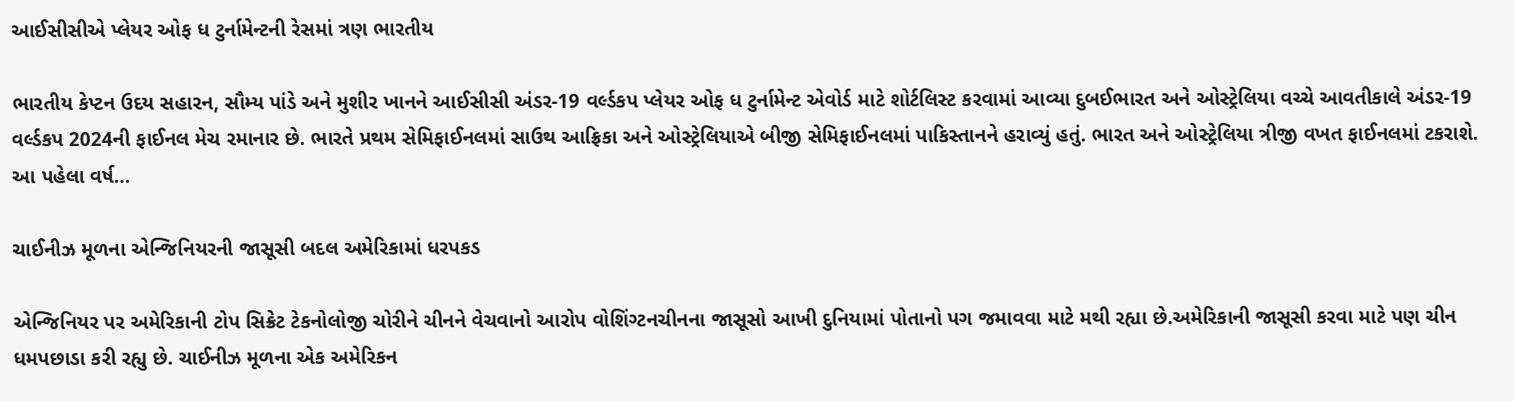આઈસીસીએ પ્લેયર ઓફ ધ ટુર્નામેન્ટની રેસમાં ત્રણ ભારતીય

ભારતીય કેપ્ટન ઉદય સહારન, સૌમ્ય પાંડે અને મુશીર ખાનને આઈસીસી અંડર-19 વર્લ્ડકપ પ્લેયર ઓફ ધ ટુર્નામેન્ટ એવોર્ડ માટે શોર્ટલિસ્ટ કરવામાં આવ્યા દુબઈભારત અને ઓસ્ટ્રેલિયા વચ્ચે આવતીકાલે અંડર-19 વર્લ્ડકપ 2024ની ફાઈનલ મેચ રમાનાર છે. ભારતે પ્રથમ સેમિફાઈનલમાં સાઉથ આફ્રિકા અને ઓસ્ટ્રેલિયાએ બીજી સેમિફાઈનલમાં પાકિસ્તાનને હરાવ્યું હતું. ભારત અને ઓસ્ટ્રેલિયા ત્રીજી વખત ફાઈનલમાં ટકરાશે. આ પહેલા વર્ષ…

ચાઈનીઝ મૂળના એન્જિનિયરની જાસૂસી બદલ અમેરિકામાં ધરપકડ

એન્જિનિયર પર અમેરિકાની ટોપ સિક્રેટ ટેકનોલોજી ચોરીને ચીનને વેચવાનો આરોપ વોશિંગ્ટનચીનના જાસૂસો આખી દુનિયામાં પોતાનો પગ જમાવવા માટે મથી રહ્યા છે.અમેરિકાની જાસૂસી કરવા માટે પણ ચીન ધમપછાડા કરી રહ્યુ છે. ચાઈનીઝ મૂળના એક અમેરિકન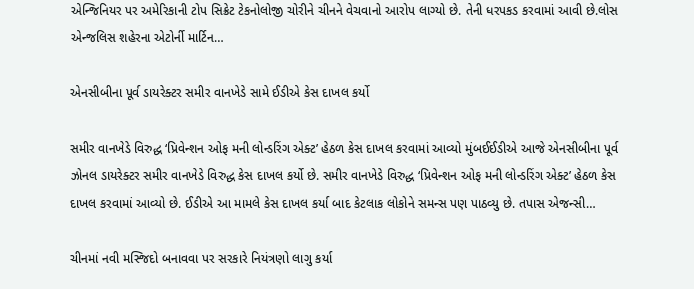એન્જિનિયર પર અમેરિકાની ટોપ સિક્રેટ ટેકનોલોજી ચોરીને ચીનને વેચવાનો આરોપ લાગ્યો છે. તેની ધરપકડ કરવામાં આવી છે.લોસ એન્જલિસ શહેરના એટોર્ની માર્ટિન…

એનસીબીના પૂર્વ ડાયરેક્ટર સમીર વાનખેડે સામે ઈડીએ કેસ દાખલ કર્યો

સમીર વાનખેડે વિરુદ્ધ ‘પ્રિવેન્શન ઓફ મની લોન્ડરિંગ એક્ટ’ હેઠળ કેસ દાખલ કરવામાં આવ્યો મુંબઈઈડીએ આજે એનસીબીના પૂર્વ ઝોનલ ડાયરેક્ટર સમીર વાનખેડે વિરુદ્ધ કેસ દાખલ કર્યો છે. સમીર વાનખેડે વિરુદ્ધ ‘પ્રિવેન્શન ઓફ મની લોન્ડરિંગ એક્ટ’ હેઠળ કેસ દાખલ કરવામાં આવ્યો છે. ઈડીએ આ મામલે કેસ દાખલ કર્યા બાદ કેટલાક લોકોને સમન્સ પણ પાઠવ્યુ છે. તપાસ એજન્સી…

ચીનમાં નવી મસ્જિદો બનાવવા પર સરકારે નિયંત્રણો લાગુ કર્યા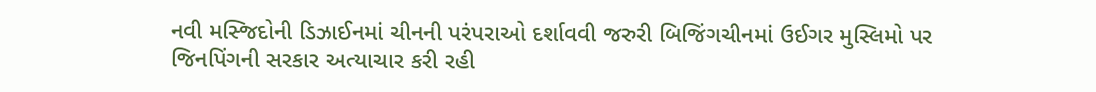નવી મસ્જિદોની ડિઝાઈનમાં ચીનની પરંપરાઓ દર્શાવવી જરુરી બિજિંગચીનમાં ઉઈગર મુસ્લિમો પર જિનપિંગની સરકાર અત્યાચાર કરી રહી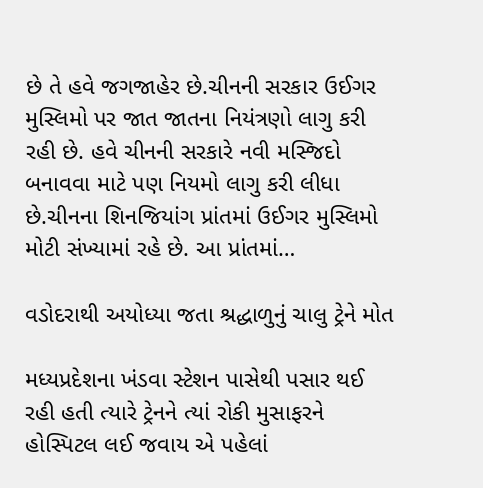છે તે હવે જગજાહેર છે.ચીનની સરકાર ઉઈગર મુસ્લિમો પર જાત જાતના નિયંત્રણો લાગુ કરી રહી છે. હવે ચીનની સરકારે નવી મસ્જિદો બનાવવા માટે પણ નિયમો લાગુ કરી લીધા છે.ચીનના શિનજિયાંગ પ્રાંતમાં ઉઈગર મુસ્લિમો મોટી સંખ્યામાં રહે છે. આ પ્રાંતમાં…

વડોદરાથી અયોધ્યા જતા શ્રદ્ધાળુનું ચાલુ ટ્રેને મોત

મધ્યપ્રદેશના ખંડવા સ્ટેશન પાસેથી પસાર થઈ રહી હતી ત્યારે ટ્રેનને ત્યાં રોકી મુસાફરને હોસ્પિટલ લઈ જવાય એ પહેલાં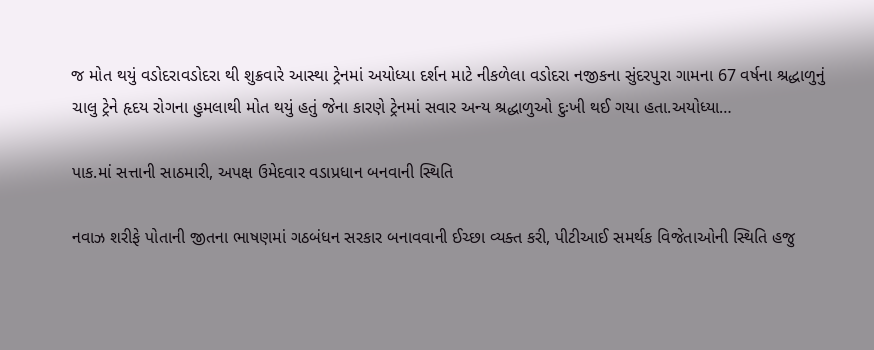જ મોત થયું વડોદરાવડોદરા થી શુક્રવારે આસ્થા ટ્રેનમાં અયોધ્યા દર્શન માટે નીકળેલા વડોદરા નજીકના સુંદરપુરા ગામના 67 વર્ષના શ્રદ્ધાળુનું ચાલુ ટ્રેને હૃદય રોગના હુમલાથી મોત થયું હતું જેના કારણે ટ્રેનમાં સવાર અન્ય શ્રદ્ધાળુઓ દુઃખી થઈ ગયા હતા.અયોધ્યા…

પાક.માં સત્તાની સાઠમારી, અપક્ષ ઉમેદવાર વડાપ્રધાન બનવાની સ્થિતિ

નવાઝ શરીફે પોતાની જીતના ભાષણમાં ગઠબંધન સરકાર બનાવવાની ઈચ્છા વ્યક્ત કરી, પીટીઆઈ સમર્થક વિજેતાઓની સ્થિતિ હજુ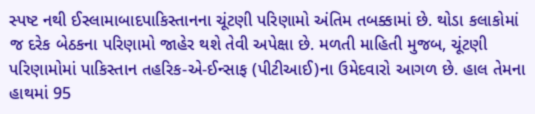સ્પષ્ટ નથી ઈસ્લામાબાદપાકિસ્તાનના ચૂંટણી પરિણામો અંતિમ તબક્કામાં છે. થોડા કલાકોમાં જ દરેક બેઠકના પરિણામો જાહેર થશે તેવી અપેક્ષા છે. મળતી માહિતી મુજબ, ચૂંટણી પરિણામોમાં પાકિસ્તાન તહરિક-એ-ઈન્સાફ (પીટીઆઈ)ના ઉમેદવારો આગળ છે. હાલ તેમના હાથમાં 95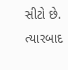સીટો છે. ત્યારબાદ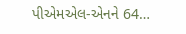પીએમએલ-એનને 64…